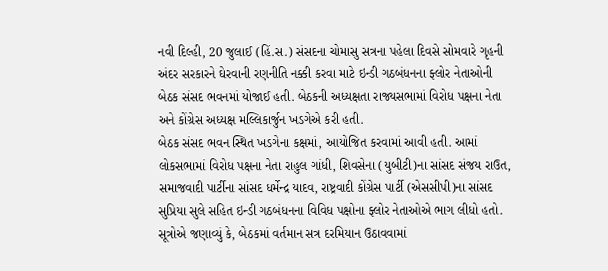નવી દિલ્હી, 20 જુલાઈ (હિં.સ.) સંસદના ચોમાસુ સત્રના પહેલા દિવસે સોમવારે ગૃહની અંદર સરકારને ઘેરવાની રણનીતિ નક્કી કરવા માટે ઇન્ડી ગઠબંધનના ફ્લોર નેતાઓની બેઠક સંસદ ભવનમાં યોજાઈ હતી. બેઠકની અધ્યક્ષતા રાજ્યસભામાં વિરોધ પક્ષના નેતા અને કોંગ્રેસ અધ્યક્ષ મલ્લિકાર્જુન ખડગેએ કરી હતી.
બેઠક સંસદ ભવન સ્થિત ખડગેના કક્ષમાં, આયોજિત કરવામાં આવી હતી. આમાં લોકસભામાં વિરોધ પક્ષના નેતા રાહુલ ગાંધી, શિવસેના (યુબીટી)ના સાંસદ સંજય રાઉત, સમાજવાદી પાર્ટીના સાંસદ ધર્મેન્દ્ર યાદવ, રાષ્ટ્રવાદી કોંગ્રેસ પાર્ટી (એસસીપી)ના સાંસદ સુપ્રિયા સુલે સહિત ઇન્ડી ગઠબંધનના વિવિધ પક્ષોના ફ્લોર નેતાઓએ ભાગ લીધો હતો. સૂત્રોએ જણાવ્યું કે, બેઠકમાં વર્તમાન સત્ર દરમિયાન ઉઠાવવામાં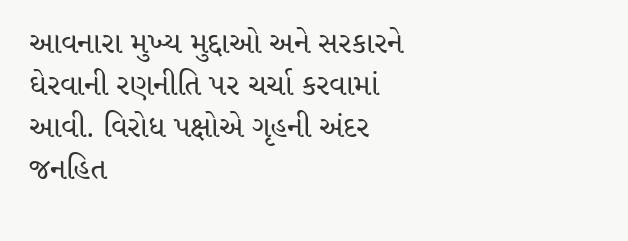આવનારા મુખ્ય મુદ્દાઓ અને સરકારને ઘેરવાની રણનીતિ પર ચર્ચા કરવામાં આવી. વિરોધ પક્ષોએ ગૃહની અંદર જનહિત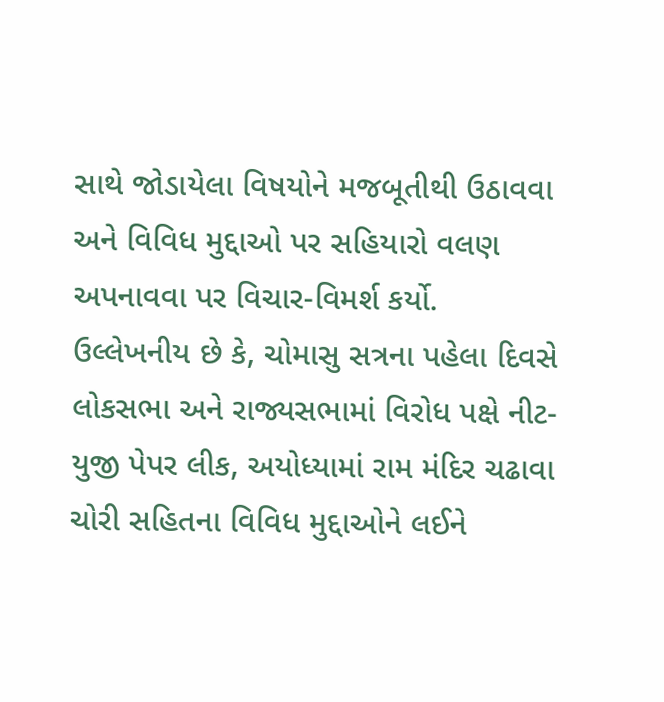સાથે જોડાયેલા વિષયોને મજબૂતીથી ઉઠાવવા અને વિવિધ મુદ્દાઓ પર સહિયારો વલણ અપનાવવા પર વિચાર-વિમર્શ કર્યો.
ઉલ્લેખનીય છે કે, ચોમાસુ સત્રના પહેલા દિવસે લોકસભા અને રાજ્યસભામાં વિરોધ પક્ષે નીટ-યુજી પેપર લીક, અયોધ્યામાં રામ મંદિર ચઢાવા ચોરી સહિતના વિવિધ મુદ્દાઓને લઈને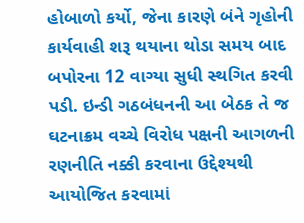હોબાળો કર્યો, જેના કારણે બંને ગૃહોની કાર્યવાહી શરૂ થયાના થોડા સમય બાદ બપોરના 12 વાગ્યા સુધી સ્થગિત કરવી પડી. ઇન્ડી ગઠબંધનની આ બેઠક તે જ ઘટનાક્રમ વચ્ચે વિરોધ પક્ષની આગળની રણનીતિ નક્કી કરવાના ઉદ્દેશ્યથી આયોજિત કરવામાં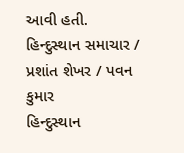આવી હતી.
હિન્દુસ્થાન સમાચાર / પ્રશાંત શેખર / પવન કુમાર
હિન્દુસ્થાન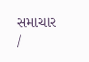સમાચાર /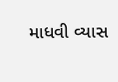માધવી વ્યાસ